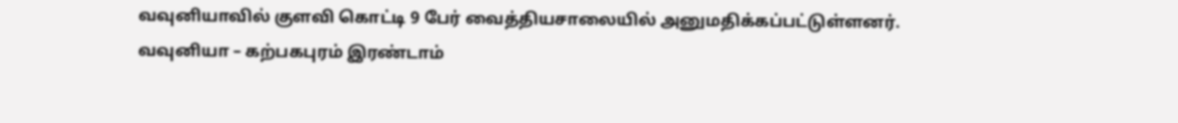வவுனியாவில் குளவி கொட்டி 9 பேர் வைத்தியசாலையில் அனுமதிக்கப்பட்டுள்ளனர்.
வவுனியா – கற்பகபுரம் இரண்டாம்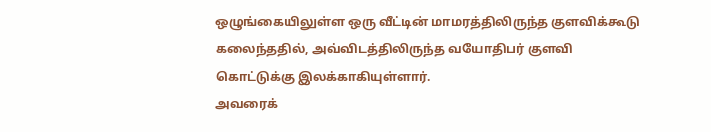ஒழுங்கையிலுள்ள ஒரு வீட்டின் மாமரத்திலிருந்த குளவிக்கூடு கலைந்ததில், அவ்விடத்திலிருந்த வயோதிபர் குளவி கொட்டுக்கு இலக்காகியுள்ளார்.
அவரைக்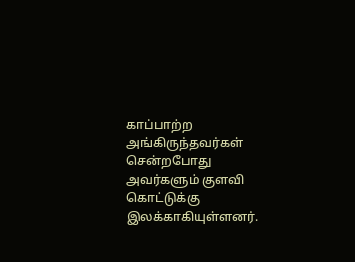காப்பாற்ற அங்கிருந்தவர்கள் சென்றபோது அவர்களும் குளவி கொட்டுக்கு இலக்காகியுள்ளனர்.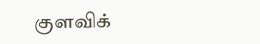குளவிக்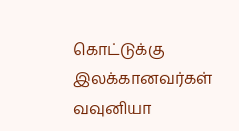கொட்டுக்கு இலக்கானவர்கள் வவுனியா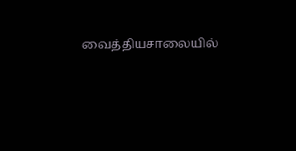வைத்தியசாலையில்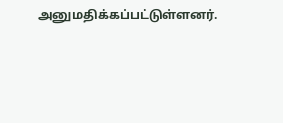அனுமதிக்கப்பட்டுள்ளனர்.